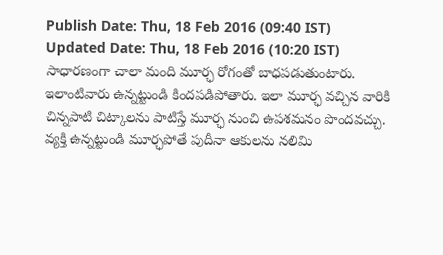Publish Date: Thu, 18 Feb 2016 (09:40 IST)
Updated Date: Thu, 18 Feb 2016 (10:20 IST)
సాధారణంగా చాలా మంది మూర్ఛ రోగంతో బాధపడుతుంటారు. ఇలాంటివారు ఉన్నట్టుండి కిందపడిపోతారు. ఇలా మూర్ఛ వచ్చిన వారికి చిన్నపాటి చిట్కాలను పాటిస్తే మూర్ఛ నుంచి ఉపశమనం పొందవచ్చు.
వ్యక్తి ఉన్నట్టుండి మూర్ఛపోతే పుదీనా ఆకులను నలిమి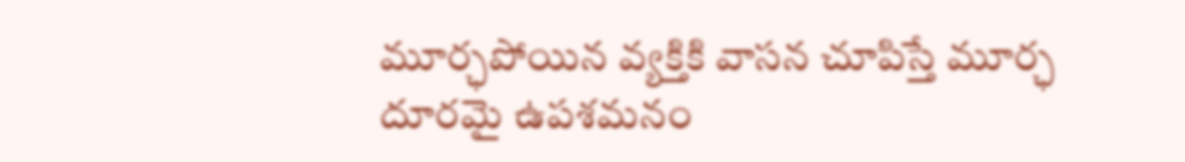మూర్ఛపోయిన వ్యక్తికి వాసన చూపిస్తే మూర్ఛ దూరమై ఉపశమనం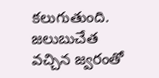కలుగుతుంది. జలుబుచేత వచ్చిన జ్వరంతో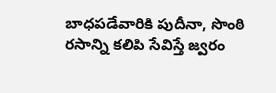బాధపడేవారికి పుదీనా, సొంఠి రసాన్ని కలిపి సేవిస్తే జ్వరం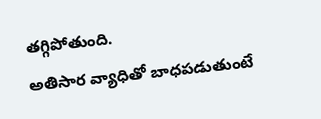తగ్గిపోతుంది.
అతిసార వ్యాధితో బాధపడుతుంటే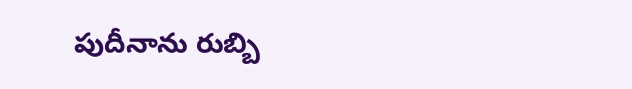పుదీనాను రుబ్బి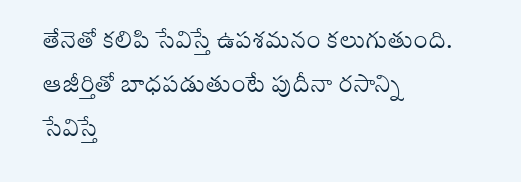తేనెతో కలిపి సేవిస్తే ఉపశమనం కలుగుతుంది. ఆజీర్తితో బాధపడుతుంటే పుదీనా రసాన్ని సేవిస్తే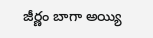జీర్ణం బాగా అయ్యి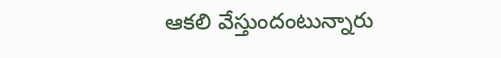ఆకలి వేస్తుందంటున్నారు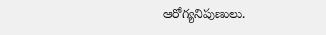ఆరోగ్యనిపుణులు.